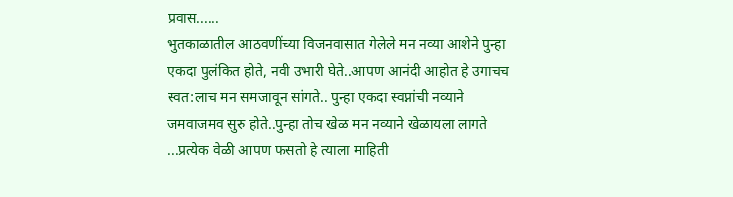प्रवास......
भुतकाळातील आठवणींच्या विजनवासात गेलेले मन नव्या आशेने पुन्हा एकदा पुलंकित होते, नवी उभारी घेते..आपण आनंदी आहोत हे उगाचच स्वत:लाच मन समजावून सांगते.. पुन्हा एकदा स्वप्नांची नव्याने जमवाजमव सुरु होते..पुन्हा तोच खेळ मन नव्याने खेळायला लागते ...प्रत्येक वेळी आपण फसतो हे त्याला माहिती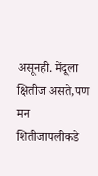असूनही. मेंदूला क्षितीज असते,पण मन शितीजापलीकडे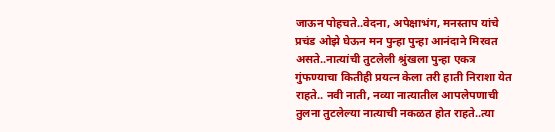जाऊन पोहचते..वेदना, अपेक्षाभंग, मनस्ताप यांचे प्रचंड ओझे घेऊन मन पुन्हा पुन्हा आनंदाने मिरवत असते..नात्यांची तुटलेली श्रुंखला पुन्हा एकत्र गुंफण्याचा कितीही प्रयत्न केला तरी हाती निराशा येत राहते.. नवी नाती, नव्या नात्यातील आपलेपणाची तुलना तुटलेल्या नात्याची नकळत होत राहते..त्या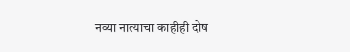नव्या नात्याचा काहीही दोष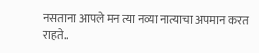नसताना आपले मन त्या नव्या नात्याचा अपमान करत राहते..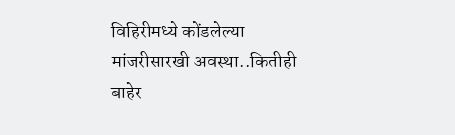विहिरीमध्ये कोंडलेल्या मांजरीसारखी अवस्था..कितीही बाहेर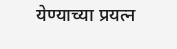येण्याच्या प्रयत्न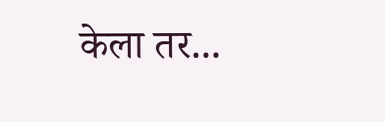केला तर...